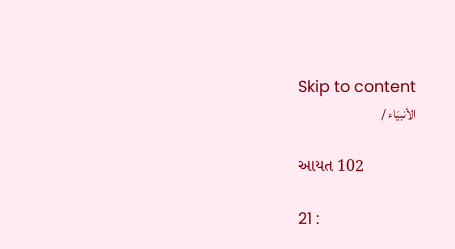Skip to content
الأنبيَاء /

આયત 102

21 :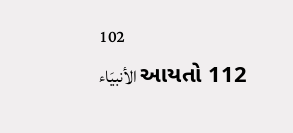102
الأنبيَاء આયતો 112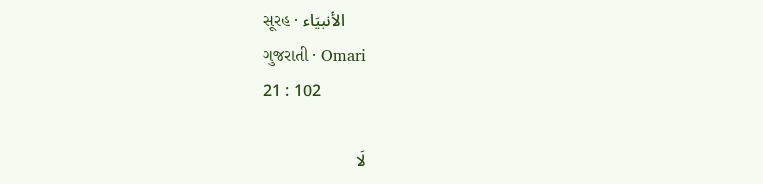સૂરહ · الأنبيَاء
ગુજરાતી · Omari
21 : 102

لَا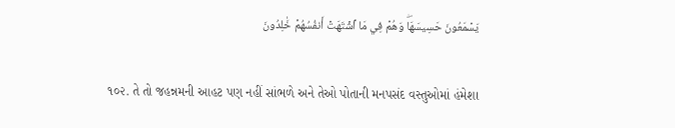يَسۡمَعُونَ حَسِيسَهَاۖ وَهُمۡ فِي مَا ٱشۡتَهَتۡ أَنفُسُهُمۡ خَٰلِدُونَ

૧૦૨. તે તો જહન્નમની આહટ પણ નહીં સાંભળે અને તેઓ પોતાની મનપસંદ વસ્તુઓમાં હંમેશા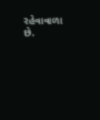રહેવાવાળા છે.